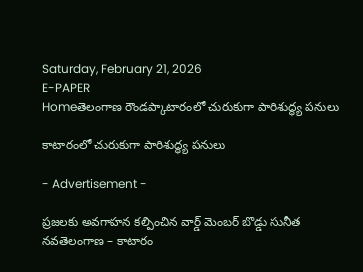Saturday, February 21, 2026
E-PAPER
Homeతెలంగాణ రౌండప్కాటారంలో చురుకుగా పారిశుద్ధ్య పనులు

కాటారంలో చురుకుగా పారిశుద్ధ్య పనులు

- Advertisement -

ప్రజలకు అవగాహన కల్పించిన వార్డ్ మెంబర్ బొడ్డు సునీత
నవతెలంగాణ – కాటారం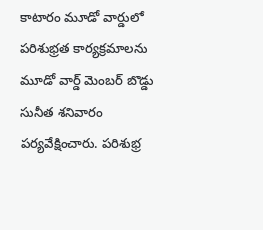కాటారం మూడో వార్డులో పరిశుభ్రత కార్యక్రమాలను మూడో వార్డ్ మెంబర్ బొడ్డు సునీత శనివారం పర్యవేక్షించారు. పరిశుభ్ర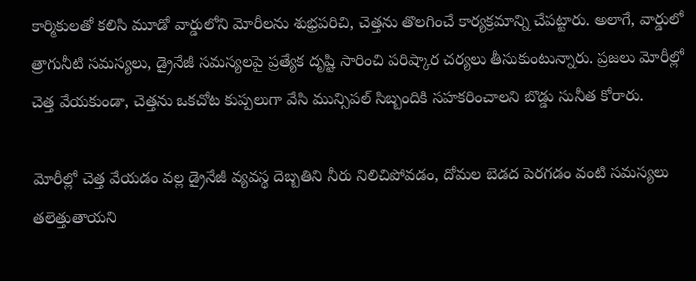కార్మికులతో కలిసి మూడో వార్డులోని మోరీలను శుభ్రపరిచి, చెత్తను తొలగించే కార్యక్రమాన్ని చేపట్టారు. అలాగే, వార్డులో త్రాగునీటి సమస్యలు, డ్రైనేజీ సమస్యలపై ప్రత్యేక దృష్టి సారించి పరిష్కార చర్యలు తీసుకుంటున్నారు. ప్రజలు మోరీల్లో చెత్త వేయకుండా, చెత్తను ఒకచోట కుప్పలుగా వేసి మున్సిపల్ సిబ్బందికి సహకరించాలని బొడ్డు సునీత కోరారు.

మోరీల్లో చెత్త వేయడం వల్ల డ్రైనేజీ వ్యవస్థ దెబ్బతిని నీరు నిలిచిపోవడం, దోమల బెడద పెరగడం వంటి సమస్యలు తలెత్తుతాయని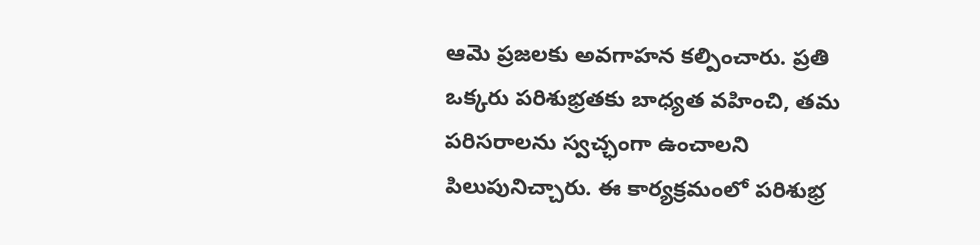ఆమె ప్రజలకు అవగాహన కల్పించారు. ప్రతి ఒక్కరు పరిశుభ్రతకు బాధ్యత వహించి, తమ పరిసరాలను స్వచ్ఛంగా ఉంచాలని పిలుపునిచ్చారు. ఈ కార్యక్రమంలో పరిశుభ్ర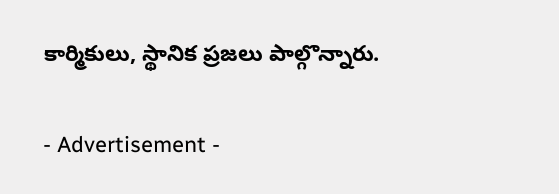కార్మికులు, స్థానిక ప్రజలు పాల్గొన్నారు.

- Advertisement -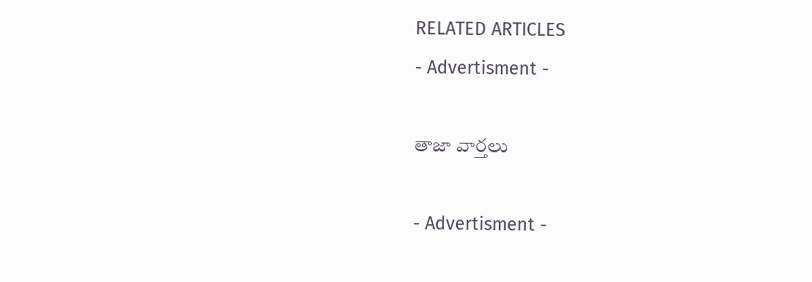RELATED ARTICLES
- Advertisment -

తాజా వార్తలు

- Advertisment -